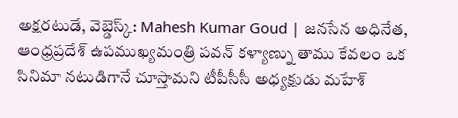అక్షరటుడే, వెబ్డెస్క్: Mahesh Kumar Goud | జనసేన అధినేత, ఆంధ్రప్రదేశ్ ఉపముఖ్యమంత్రి పవన్ కళ్యాణ్ను తాము కేవలం ఒక సినిమా నటుడిగానే చూస్తామని టీపీసీసీ అధ్యక్షుడు మహేశ్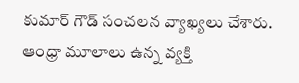కుమార్ గౌడ్ సంచలన వ్యాఖ్యలు చేశారు. ఆంధ్రా మూలాలు ఉన్న వ్యక్తి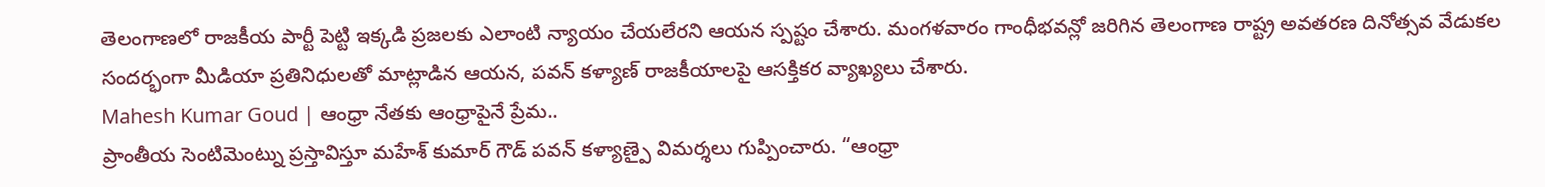తెలంగాణలో రాజకీయ పార్టీ పెట్టి ఇక్కడి ప్రజలకు ఎలాంటి న్యాయం చేయలేరని ఆయన స్పష్టం చేశారు. మంగళవారం గాంధీభవన్లో జరిగిన తెలంగాణ రాష్ట్ర అవతరణ దినోత్సవ వేడుకల సందర్భంగా మీడియా ప్రతినిధులతో మాట్లాడిన ఆయన, పవన్ కళ్యాణ్ రాజకీయాలపై ఆసక్తికర వ్యాఖ్యలు చేశారు.
Mahesh Kumar Goud | ఆంధ్రా నేతకు ఆంధ్రాపైనే ప్రేమ..
ప్రాంతీయ సెంటిమెంట్ను ప్రస్తావిస్తూ మహేశ్ కుమార్ గౌడ్ పవన్ కళ్యాణ్పై విమర్శలు గుప్పించారు. “ఆంధ్రా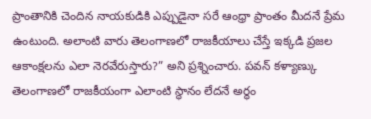ప్రాంతానికి చెందిన నాయకుడికి ఎప్పుడైనా సరే ఆంధ్రా ప్రాంతం మీదనే ప్రేమ ఉంటుంది. అలాంటి వారు తెలంగాణలో రాజకీయాలు చేస్తే ఇక్కడి ప్రజల ఆకాంక్షలను ఎలా నెరవేరుస్తారు?” అని ప్రశ్నించారు. పవన్ కళ్యాణ్కు తెలంగాణలో రాజకీయంగా ఎలాంటి స్థానం లేదనే అర్థం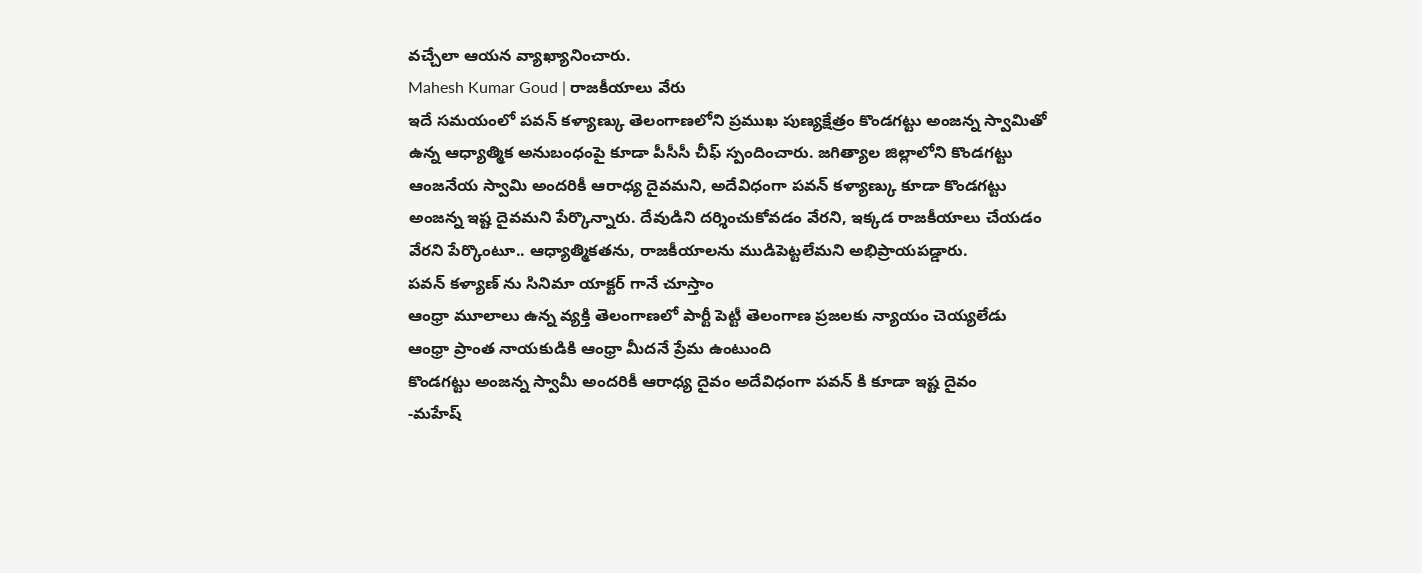వచ్చేలా ఆయన వ్యాఖ్యానించారు.
Mahesh Kumar Goud | రాజకీయాలు వేరు
ఇదే సమయంలో పవన్ కళ్యాణ్కు తెలంగాణలోని ప్రముఖ పుణ్యక్షేత్రం కొండగట్టు అంజన్న స్వామితో ఉన్న ఆధ్యాత్మిక అనుబంధంపై కూడా పీసీసీ చీఫ్ స్పందించారు. జగిత్యాల జిల్లాలోని కొండగట్టు ఆంజనేయ స్వామి అందరికీ ఆరాధ్య దైవమని, అదేవిధంగా పవన్ కళ్యాణ్కు కూడా కొండగట్టు అంజన్న ఇష్ట దైవమని పేర్కొన్నారు. దేవుడిని దర్శించుకోవడం వేరని, ఇక్కడ రాజకీయాలు చేయడం వేరని పేర్కొంటూ.. ఆధ్యాత్మికతను, రాజకీయాలను ముడిపెట్టలేమని అభిప్రాయపడ్డారు.
పవన్ కళ్యాణ్ ను సినిమా యాక్టర్ గానే చూస్తాం
ఆంధ్రా మూలాలు ఉన్న వ్యక్తి తెలంగాణలో పార్టీ పెట్టీ తెలంగాణ ప్రజలకు న్యాయం చెయ్యలేడు
ఆంధ్రా ప్రాంత నాయకుడికి ఆంధ్రా మీదనే ప్రేమ ఉంటుంది
కొండగట్టు అంజన్న స్వామీ అందరికీ ఆరాధ్య దైవం అదేవిధంగా పవన్ కి కూడా ఇష్ట దైవం
-మహేష్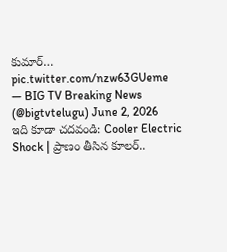కుమార్… pic.twitter.com/nzw63GUeme
— BIG TV Breaking News (@bigtvtelugu) June 2, 2026
ఇది కూడా చదవండి: Cooler Electric Shock | ప్రాణం తీసిన కూలర్..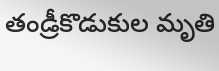తండ్రీకొడుకుల మృతి